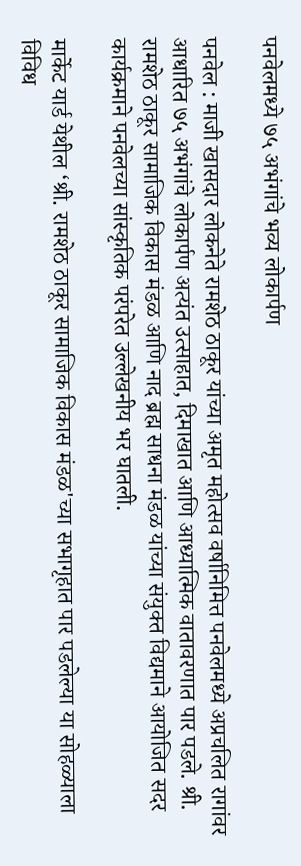पनवेलमध्ये ७५ अभंगांचे भव्य लोकार्पण

पनवेल : माजी खासदार लोकनेते रामशेठ ठाकूर यांच्या अमृत महोत्सव वर्षानिमित्त पनवेलमध्ये अप्रचलित रागांवर आधारित ७५ अभंगांचे लोकार्पण अत्यंत उत्साहात, दिमाखात आणि आध्यात्मिक वातावरणात पार पडले. श्री. रामशेठ ठाकूर सामाजिक विकास मंडळ आणि नाद ब्रह्म साधना मंडळ यांच्या संयुक्त विद्यमाने आयोजित सदर कार्यक्रमाने पनवेलच्या सांस्कृतिक परंपरेत उल्लेखनीय भर घातली.

मार्केट यार्ड येथील ‘श्री. रामशेठ ठाकूर सामाजिक विकास मंडळ'च्या सभागृहात पार पडलेल्या या सोहळ्याला विविध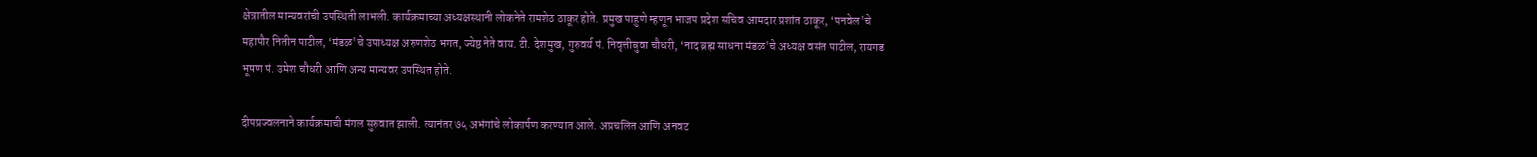क्षेत्रातील मान्यवरांची उपस्थिती लाभली. कार्यक्रमाच्या अध्यक्षस्थानी लोकनेते रामशेठ ठाकूर होते. प्रमुख पाहुणे म्हणून भाजप प्रदेश सचिव आमदार प्रशांत ठाकूर, ‘पनवेल'चे महापौर नितीन पाटील, ‘मंडळ'चे उपाध्यक्ष अरुणशेठ भगत, ज्येष्ठ नेते वाय. टी. देशमुख, गुरुवर्य पं. निवृत्तीबुवा चौधरी, ‘नाद ब्रह्म साधना मंडळ'चे अध्यक्ष वसंत पाटील, रायगड भूषण पं. उमेश चौधरी आणि अन्य मान्यवर उपस्थित होते.

दीपप्रज्वलनाने कार्यक्रमाची मंगल सुरुवात झाली. त्यानंतर ७५ अभंगांचे लोकार्पण करण्यात आले. अप्रचलित आणि अनवट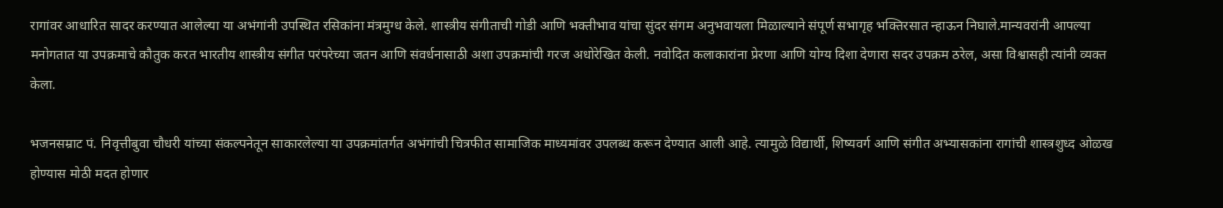रागांवर आधारित सादर करण्यात आलेल्या या अभंगांनी उपस्थित रसिकांना मंत्रमुग्ध केले. शास्त्रीय संगीताची गोडी आणि भक्तीभाव यांचा सुंदर संगम अनुभवायला मिळाल्याने संपूर्ण सभागृह भक्तिरसात न्हाऊन निघाले.मान्यवरांनी आपल्या मनोगतात या उपक्रमाचे कौतुक करत भारतीय शास्त्रीय संगीत परंपरेच्या जतन आणि संवर्धनासाठी अशा उपक्रमांची गरज अधोरेखित केली. नवोदित कलाकारांना प्रेरणा आणि योग्य दिशा देणारा सदर उपक्रम ठरेल, असा विश्वासही त्यांनी व्यक्त केला.

भजनसम्राट पं. निवृत्तीबुवा चौधरी यांच्या संकल्पनेतून साकारलेल्या या उपक्रमांतर्गत अभंगांची चित्रफीत सामाजिक माध्यमांवर उपलब्ध करून देण्यात आली आहे. त्यामुळे विद्यार्थी, शिष्यवर्ग आणि संगीत अभ्यासकांना रागांची शास्त्रशुध्द ओळख होण्यास मोठी मदत होणार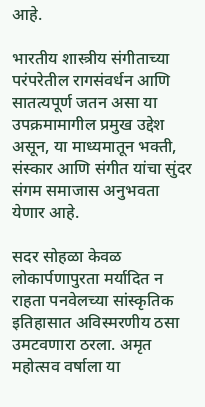आहे.

भारतीय शास्त्रीय संगीताच्या परंपरेतील रागसंवर्धन आणि सातत्यपूर्ण जतन असा या उपक्रमामागील प्रमुख उद्देश असून, या माध्यमातून भक्ती, संस्कार आणि संगीत यांचा सुंदर संगम समाजास अनुभवता येणार आहे.

सदर सोहळा केवळ लोकार्पणापुरता मर्यादित न राहता पनवेलच्या सांस्कृतिक इतिहासात अविस्मरणीय ठसा उमटवणारा ठरला. अमृत महोत्सव वर्षाला या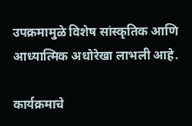उपक्रमामुळे विशेष सांस्कृतिक आणि आध्यात्मिक अधोरेखा लाभली आहे.

कार्यक्रमाचे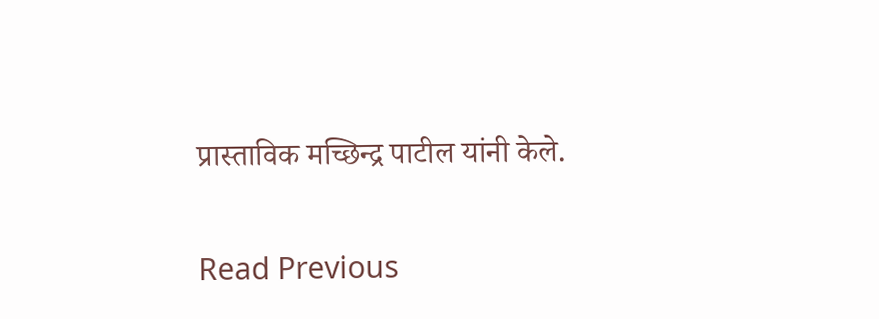प्रास्ताविक मच्छिन्द्र पाटील यांनी केले.

Read Previous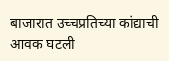बाजारात उच्चप्रतिच्या कांद्याची आवक घटली